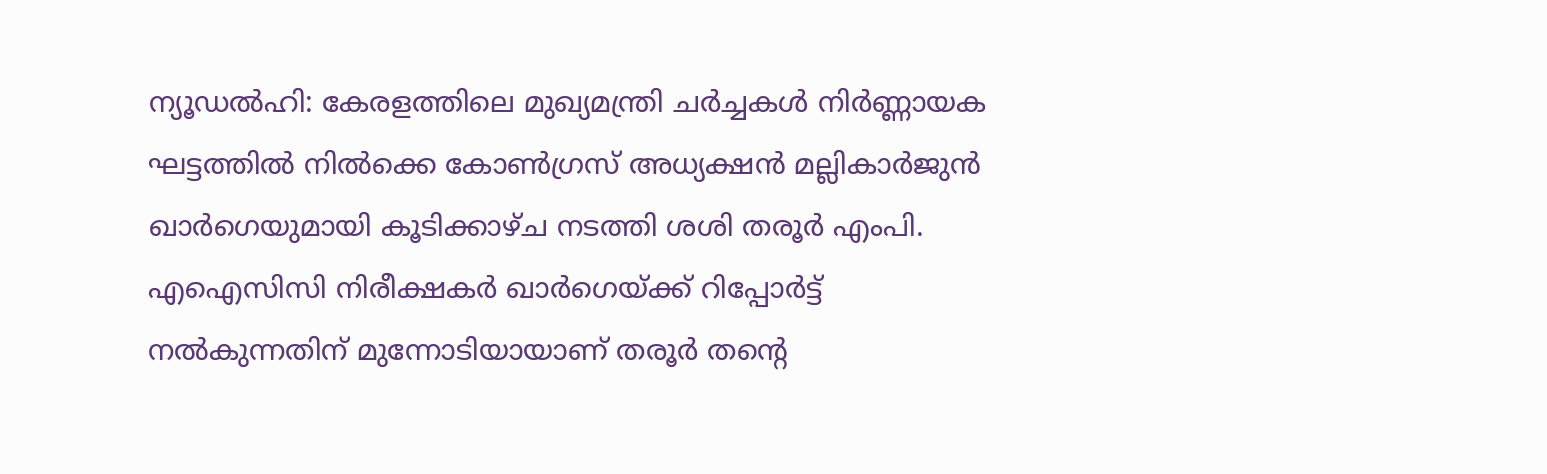ന്യൂഡൽഹി: കേരളത്തിലെ മുഖ്യമന്ത്രി ചർച്ചകൾ നിർണ്ണായക ഘട്ടത്തിൽ നിൽക്കെ കോൺഗ്രസ് അധ്യക്ഷൻ മല്ലികാർജുൻ ഖാർഗെയുമായി കൂടിക്കാഴ്ച നടത്തി ശശി തരൂർ എംപി. എഐസിസി നിരീക്ഷകർ ഖാർഗെയ്ക്ക് റിപ്പോർട്ട് നൽകുന്നതിന് മുന്നോടിയായാണ് തരൂർ തന്റെ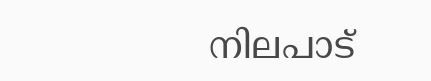നിലപാട്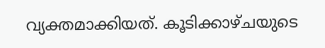വ്യക്തമാക്കിയത്. കൂടിക്കാഴ്ചയുടെ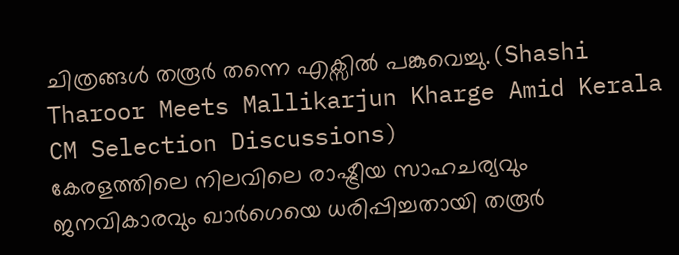ചിത്രങ്ങൾ തരൂർ തന്നെ എക്സിൽ പങ്കുവെച്ചു.(Shashi Tharoor Meets Mallikarjun Kharge Amid Kerala CM Selection Discussions)
കേരളത്തിലെ നിലവിലെ രാഷ്ട്രീയ സാഹചര്യവും ജനവികാരവും ഖാർഗെയെ ധരിപ്പിച്ചതായി തരൂർ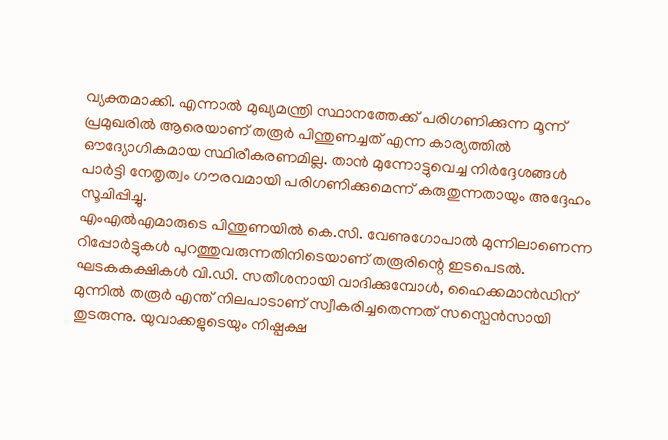വ്യക്തമാക്കി. എന്നാൽ മുഖ്യമന്ത്രി സ്ഥാനത്തേക്ക് പരിഗണിക്കുന്ന മൂന്ന് പ്രമുഖരിൽ ആരെയാണ് തരൂർ പിന്തുണച്ചത് എന്ന കാര്യത്തിൽ ഔദ്യോഗികമായ സ്ഥിരീകരണമില്ല. താൻ മുന്നോട്ടുവെച്ച നിർദ്ദേശങ്ങൾ പാർട്ടി നേതൃത്വം ഗൗരവമായി പരിഗണിക്കുമെന്ന് കരുതുന്നതായും അദ്ദേഹം സൂചിപ്പിച്ചു.
എംഎൽഎമാരുടെ പിന്തുണയിൽ കെ.സി. വേണുഗോപാൽ മുന്നിലാണെന്ന റിപ്പോർട്ടുകൾ പുറത്തുവരുന്നതിനിടെയാണ് തരൂരിന്റെ ഇടപെടൽ. ഘടകകക്ഷികൾ വി.ഡി. സതീശനായി വാദിക്കുമ്പോൾ, ഹൈക്കമാൻഡിന് മുന്നിൽ തരൂർ എന്ത് നിലപാടാണ് സ്വീകരിച്ചതെന്നത് സസ്പെൻസായി തുടരുന്നു. യുവാക്കളുടെയും നിഷ്പക്ഷ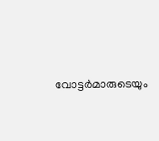വോട്ടർമാരുടെയും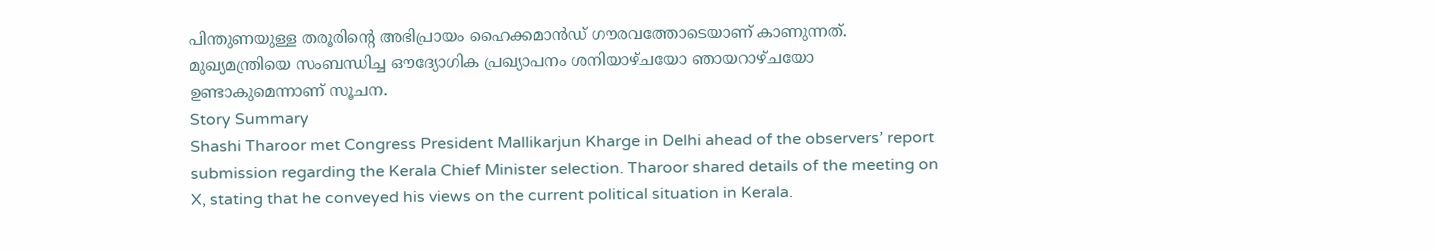പിന്തുണയുള്ള തരൂരിന്റെ അഭിപ്രായം ഹൈക്കമാൻഡ് ഗൗരവത്തോടെയാണ് കാണുന്നത്. മുഖ്യമന്ത്രിയെ സംബന്ധിച്ച ഔദ്യോഗിക പ്രഖ്യാപനം ശനിയാഴ്ചയോ ഞായറാഴ്ചയോ ഉണ്ടാകുമെന്നാണ് സൂചന.
Story Summary
Shashi Tharoor met Congress President Mallikarjun Kharge in Delhi ahead of the observers’ report submission regarding the Kerala Chief Minister selection. Tharoor shared details of the meeting on X, stating that he conveyed his views on the current political situation in Kerala.